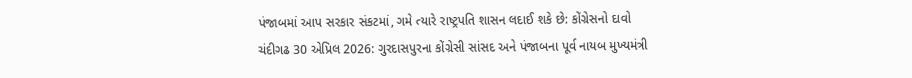પંજાબમાં આપ સરકાર સંકટમાં, ગમે ત્યારે રાષ્ટ્રપતિ શાસન લદાઈ શકે છે: કોંગ્રેસનો દાવો
ચંદીગઢ 30 એપ્રિલ 2026: ગુરદાસપુરના કોંગ્રેસી સાંસદ અને પંજાબના પૂર્વ નાયબ મુખ્યમંત્રી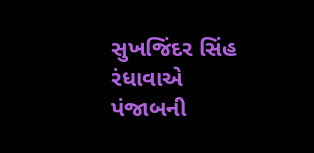સુખજિંદર સિંહ રંધાવાએ પંજાબની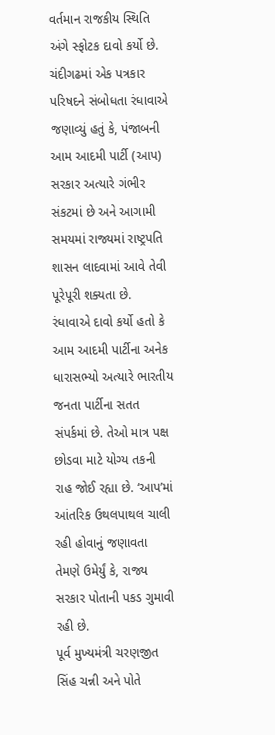વર્તમાન રાજકીય સ્થિતિ અંગે સ્ફોટક દાવો કર્યો છે. ચંદીગઢમાં એક પત્રકાર પરિષદને સંબોધતા રંધાવાએ જણાવ્યું હતું કે, પંજાબની આમ આદમી પાર્ટી (આપ) સરકાર અત્યારે ગંભીર સંકટમાં છે અને આગામી સમયમાં રાજ્યમાં રાષ્ટ્રપતિ શાસન લાદવામાં આવે તેવી પૂરેપૂરી શક્યતા છે.
રંધાવાએ દાવો કર્યો હતો કે આમ આદમી પાર્ટીના અનેક ધારાસભ્યો અત્યારે ભારતીય જનતા પાર્ટીના સતત સંપર્કમાં છે. તેઓ માત્ર પક્ષ છોડવા માટે યોગ્ય તકની રાહ જોઈ રહ્યા છે. ‘આપ’માં આંતરિક ઉથલપાથલ ચાલી રહી હોવાનું જણાવતા તેમણે ઉમેર્યું કે, રાજ્ય સરકાર પોતાની પકડ ગુમાવી રહી છે.
પૂર્વ મુખ્યમંત્રી ચરણજીત સિંહ ચન્ની અને પોતે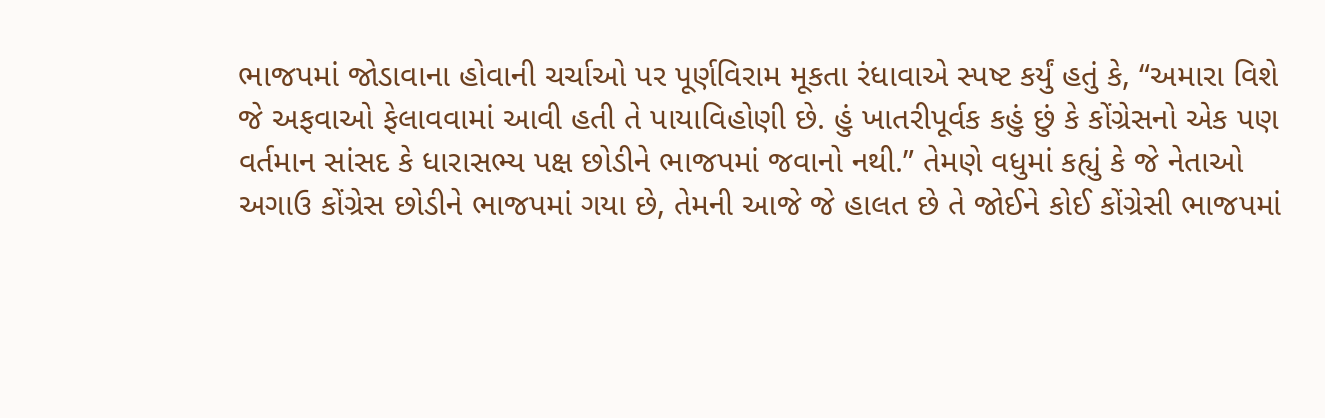ભાજપમાં જોડાવાના હોવાની ચર્ચાઓ પર પૂર્ણવિરામ મૂકતા રંધાવાએ સ્પષ્ટ કર્યું હતું કે, “અમારા વિશે જે અફવાઓ ફેલાવવામાં આવી હતી તે પાયાવિહોણી છે. હું ખાતરીપૂર્વક કહું છું કે કોંગ્રેસનો એક પણ વર્તમાન સાંસદ કે ધારાસભ્ય પક્ષ છોડીને ભાજપમાં જવાનો નથી.” તેમણે વધુમાં કહ્યું કે જે નેતાઓ અગાઉ કોંગ્રેસ છોડીને ભાજપમાં ગયા છે, તેમની આજે જે હાલત છે તે જોઈને કોઈ કોંગ્રેસી ભાજપમાં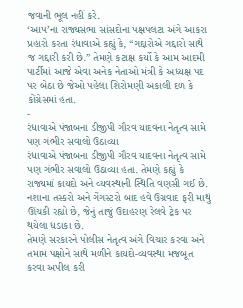જવાની ભૂલ નહીં કરે.
‘આપ’ના રાજ્યસભા સાંસદોના પક્ષપલટા અંગે આકરા પ્રહારો કરતા રંધાવાએ કહ્યું કે, “ગદ્દારોએ ગદ્દારો સાથે જ ગદ્દારી કરી છે.” તેમણે કટાક્ષ કર્યો કે આમ આદમી પાર્ટીમાં આજે એવા અનેક નેતાઓ મંત્રી કે અધ્યક્ષ પદ પર બેઠા છે જેઓ પહેલા શિરોમણી અકાલી દળ કે કોંગ્રેસમાં હતા.
-
રંધાવાએ પંજાબના ડીજીપી ગૌરવ યાદવના નેતૃત્વ સામે પણ ગંભીર સવાલો ઉઠાવ્યા
રંધાવાએ પંજાબના ડીજીપી ગૌરવ યાદવના નેતૃત્વ સામે પણ ગંભીર સવાલો ઉઠાવ્યા હતા. તેમણે કહ્યું કે રાજ્યમાં કાયદો અને વ્યવસ્થાની સ્થિતિ વણસી ગઈ છે. નશાના તસ્કરો અને ગેંગસ્ટરો બાદ હવે ઉગ્રવાદ ફરી માથું ઊંચકી રહ્યો છે, જેનું તાજું ઉદાહરણ રેલવે ટ્રેક પર થયેલા ધડાકા છે.
તેમણે સરકારને પોલીસ નેતૃત્વ અંગે વિચાર કરવા અને તમામ પક્ષોને સાથે મળીને કાયદો-વ્યવસ્થા મજબૂત કરવા અપીલ કરી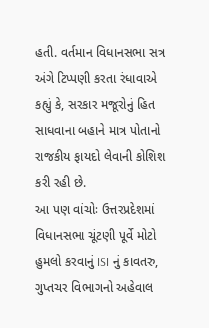હતી. વર્તમાન વિધાનસભા સત્ર અંગે ટિપ્પણી કરતા રંધાવાએ કહ્યું કે, સરકાર મજૂરોનું હિત સાધવાના બહાને માત્ર પોતાનો રાજકીય ફાયદો લેવાની કોશિશ કરી રહી છે.
આ પણ વાંચોઃ ઉત્તરપ્રદેશમાં વિધાનસભા ચૂંટણી પૂર્વે મોટો હુમલો કરવાનું ISI નું કાવતરુ, ગુપ્તચર વિભાગનો અહેવાલ